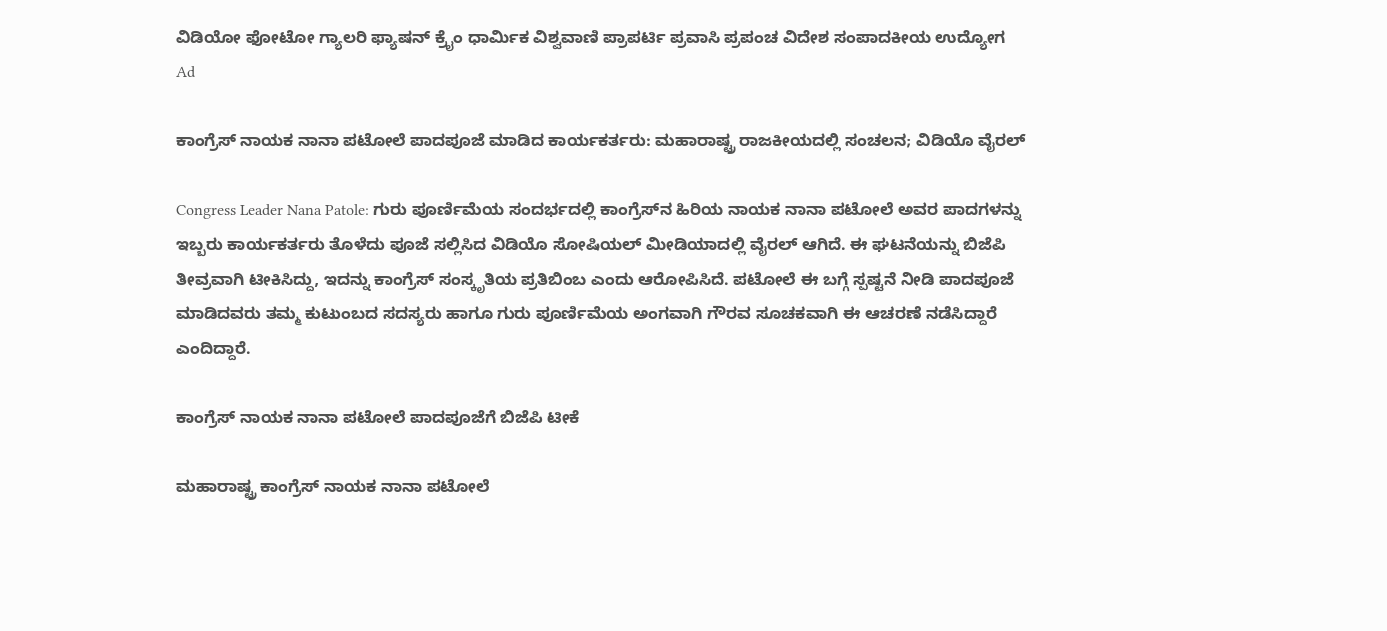ವಿಡಿಯೋ ಫೋಟೋ ಗ್ಯಾಲರಿ ಫ್ಯಾಷನ್ ಕ್ರೈಂ ಧಾರ್ಮಿಕ ವಿಶ್ವವಾಣಿ ಪ್ರಾಪರ್ಟಿ ಪ್ರವಾಸಿ ಪ್ರಪಂಚ ವಿದೇಶ ಸಂಪಾದಕೀಯ ಉದ್ಯೋಗ
Ad

ಕಾಂಗ್ರೆಸ್‌ ನಾಯಕ ನಾನಾ ಪಟೋಲೆ ಪಾದಪೂಜೆ ಮಾಡಿದ ಕಾರ್ಯಕರ್ತರು: ಮಹಾರಾಷ್ಟ್ರ ರಾಜಕೀಯದಲ್ಲಿ ಸಂಚಲನ; ವಿಡಿಯೊ ವೈರಲ್‌

Congress Leader Nana Patole: ಗುರು ಪೂರ್ಣಿಮೆಯ ಸಂದರ್ಭದಲ್ಲಿ ಕಾಂಗ್ರೆಸ್‌ನ ಹಿರಿಯ ನಾಯಕ ನಾನಾ ಪಟೋಲೆ ಅವರ ಪಾದಗಳನ್ನು ಇಬ್ಬರು ಕಾರ್ಯಕರ್ತರು ತೊಳೆದು ಪೂಜೆ ಸಲ್ಲಿಸಿದ ವಿಡಿಯೊ ಸೋಷಿಯಲ್‌ ಮೀಡಿಯಾದಲ್ಲಿ ವೈರಲ್ ಆಗಿದೆ. ಈ ಘಟನೆಯನ್ನು ಬಿಜೆಪಿ ತೀವ್ರವಾಗಿ ಟೀಕಿಸಿದ್ದು, ಇದನ್ನು ಕಾಂಗ್ರೆಸ್ ಸಂಸ್ಕೃತಿಯ ಪ್ರತಿಬಿಂಬ ಎಂದು ಆರೋಪಿಸಿದೆ. ಪಟೋಲೆ ಈ ಬಗ್ಗೆ ಸ್ಪಷ್ಟನೆ ನೀಡಿ ಪಾದಪೂಜೆ ಮಾಡಿದವರು ತಮ್ಮ ಕುಟುಂಬದ ಸದಸ್ಯರು ಹಾಗೂ ಗುರು ಪೂರ್ಣಿಮೆಯ ಅಂಗವಾಗಿ ಗೌರವ ಸೂಚಕವಾಗಿ ಈ ಆಚರಣೆ ನಡೆಸಿದ್ದಾರೆ ಎಂದಿದ್ದಾರೆ.

ಕಾಂಗ್ರೆಸ್‌ ನಾಯಕ ನಾನಾ ಪಟೋಲೆ ಪಾದಪೂಜೆಗೆ ಬಿಜೆಪಿ ಟೀಕೆ

ಮಹಾರಾಷ್ಟ್ರ ಕಾಂಗ್ರೆಸ್‌ ನಾಯಕ ನಾನಾ ಪಟೋಲೆ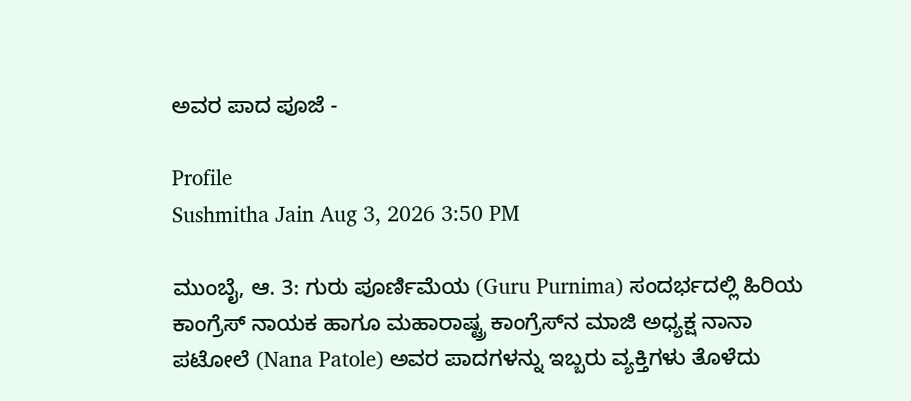ಅವರ ಪಾದ ಪೂಜೆ -

Profile
Sushmitha Jain Aug 3, 2026 3:50 PM

ಮುಂಬೈ, ಆ. 3: ಗುರು ಪೂರ್ಣಿಮೆಯ (Guru Purnima) ಸಂದರ್ಭದಲ್ಲಿ ಹಿರಿಯ ಕಾಂಗ್ರೆಸ್ ನಾಯಕ ಹಾಗೂ ಮಹಾರಾಷ್ಟ್ರ ಕಾಂಗ್ರೆಸ್‌ನ ಮಾಜಿ ಅಧ್ಯಕ್ಷ ನಾನಾ ಪಟೋಲೆ (Nana Patole) ಅವರ ಪಾದಗಳನ್ನು ಇಬ್ಬರು ವ್ಯಕ್ತಿಗಳು ತೊಳೆದು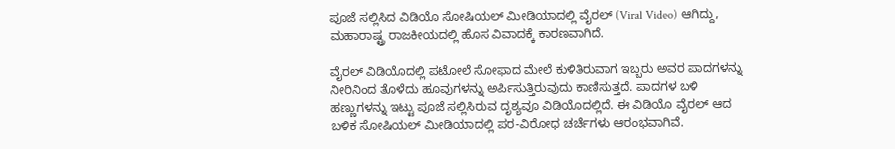ಪೂಜೆ ಸಲ್ಲಿಸಿದ ವಿಡಿಯೊ ಸೋಷಿಯಲ್‌ ಮೀಡಿಯಾದಲ್ಲಿ ವೈರಲ್ (Viral Video) ಆಗಿದ್ದು, ಮಹಾರಾಷ್ಟ್ರ ರಾಜಕೀಯದಲ್ಲಿ ಹೊಸ ವಿವಾದಕ್ಕೆ ಕಾರಣವಾಗಿದೆ.

ವೈರಲ್ ವಿಡಿಯೊದಲ್ಲಿ ಪಟೋಲೆ ಸೋಫಾದ ಮೇಲೆ ಕುಳಿತಿರುವಾಗ ಇಬ್ಬರು ಅವರ ಪಾದಗಳನ್ನು ನೀರಿನಿಂದ ತೊಳೆದು ಹೂವುಗಳನ್ನು ಅರ್ಪಿಸುತ್ತಿರುವುದು ಕಾಣಿಸುತ್ತದೆ. ಪಾದಗಳ ಬಳಿ ಹಣ್ಣುಗಳನ್ನು ಇಟ್ಟು ಪೂಜೆ ಸಲ್ಲಿಸಿರುವ ದೃಶ್ಯವೂ ವಿಡಿಯೊದಲ್ಲಿದೆ. ಈ ವಿಡಿಯೊ ವೈರಲ್ ಆದ ಬಳಿಕ ಸೋಷಿಯಲ್‌ ಮೀಡಿಯಾದಲ್ಲಿ ಪರ-ವಿರೋಧ ಚರ್ಚೆಗಳು ಆರಂಭವಾಗಿವೆ.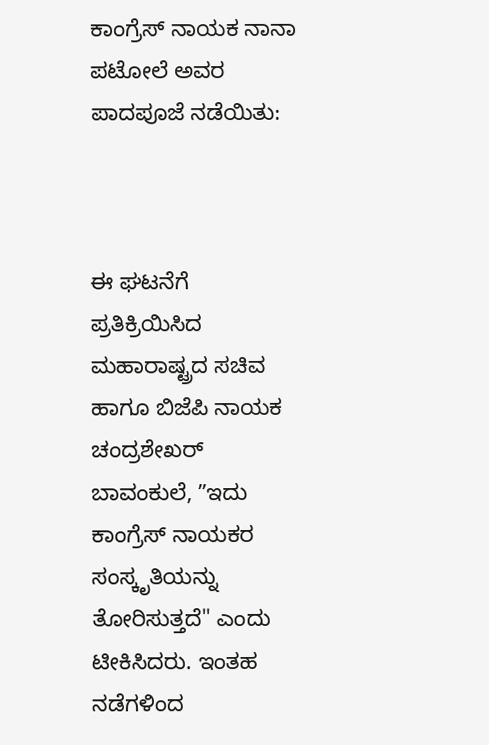ಕಾಂಗ್ರೆಸ್‌ ನಾಯಕ ನಾನಾ ಪಟೋಲೆ ಅವರ ಪಾದಪೂಜೆ ನಡೆಯಿತು:



ಈ ಘಟನೆಗೆ ಪ್ರತಿಕ್ರಿಯಿಸಿದ ಮಹಾರಾಷ್ಟ್ರದ ಸಚಿವ ಹಾಗೂ ಬಿಜೆಪಿ ನಾಯಕ ಚಂದ್ರಶೇಖರ್ ಬಾವಂಕುಲೆ, ʼʼಇದು ಕಾಂಗ್ರೆಸ್ ನಾಯಕರ ಸಂಸ್ಕೃತಿಯನ್ನು ತೋರಿಸುತ್ತದೆ" ಎಂದು ಟೀಕಿಸಿದರು. ಇಂತಹ ನಡೆಗಳಿಂದ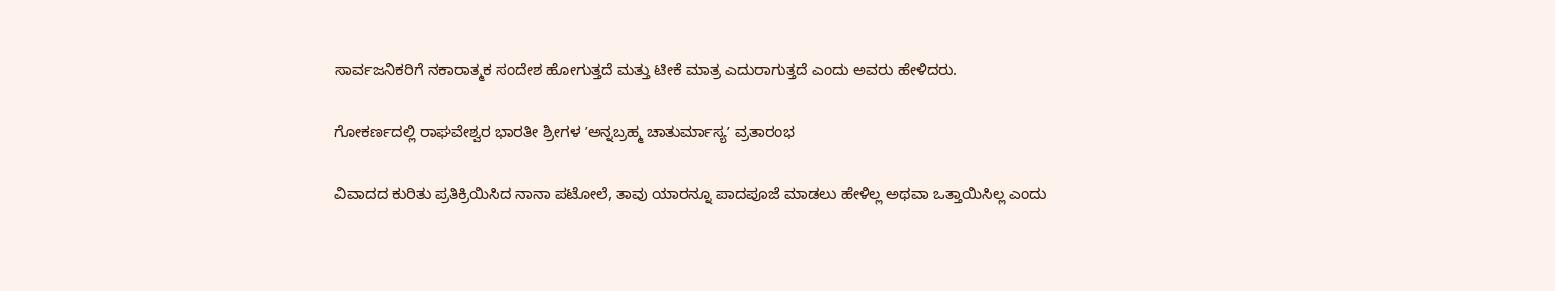ಸಾರ್ವಜನಿಕರಿಗೆ ನಕಾರಾತ್ಮಕ ಸಂದೇಶ ಹೋಗುತ್ತದೆ ಮತ್ತು ಟೀಕೆ ಮಾತ್ರ ಎದುರಾಗುತ್ತದೆ ಎಂದು ಅವರು ಹೇಳಿದರು.

ಗೋಕರ್ಣದಲ್ಲಿ ರಾಘವೇಶ್ವರ ಭಾರತೀ ಶ್ರೀಗಳ ʼಅನ್ನಬ್ರಹ್ಮ ಚಾತುರ್ಮಾಸ್ಯʼ ವ್ರತಾರಂಭ

ವಿವಾದದ ಕುರಿತು ಪ್ರತಿಕ್ರಿಯಿಸಿದ ನಾನಾ ಪಟೋಲೆ, ತಾವು ಯಾರನ್ನೂ ಪಾದಪೂಜೆ ಮಾಡಲು ಹೇಳಿಲ್ಲ ಅಥವಾ ಒತ್ತಾಯಿಸಿಲ್ಲ ಎಂದು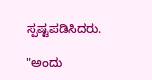ಸ್ಪಷ್ಟಪಡಿಸಿದರು.

"ಅಂದು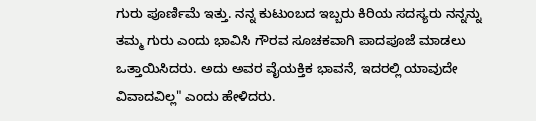ಗುರು ಪೂರ್ಣಿಮೆ ಇತ್ತು. ನನ್ನ ಕುಟುಂಬದ ಇಬ್ಬರು ಕಿರಿಯ ಸದಸ್ಯರು ನನ್ನನ್ನು ತಮ್ಮ ಗುರು ಎಂದು ಭಾವಿಸಿ ಗೌರವ ಸೂಚಕವಾಗಿ ಪಾದಪೂಜೆ ಮಾಡಲು ಒತ್ತಾಯಿಸಿದರು. ಅದು ಅವರ ವೈಯಕ್ತಿಕ ಭಾವನೆ, ಇದರಲ್ಲಿ ಯಾವುದೇ ವಿವಾದವಿಲ್ಲ" ಎಂದು ಹೇಳಿದರು.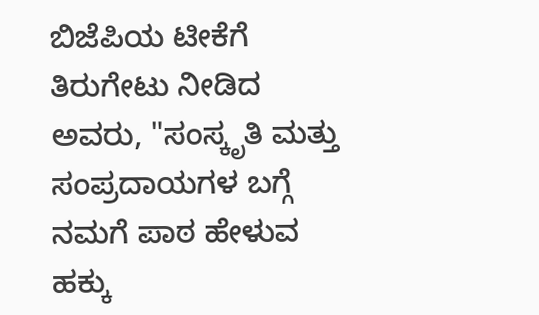ಬಿಜೆಪಿಯ ಟೀಕೆಗೆ ತಿರುಗೇಟು ನೀಡಿದ ಅವರು, "ಸಂಸ್ಕೃತಿ ಮತ್ತು ಸಂಪ್ರದಾಯಗಳ ಬಗ್ಗೆ ನಮಗೆ ಪಾಠ ಹೇಳುವ ಹಕ್ಕು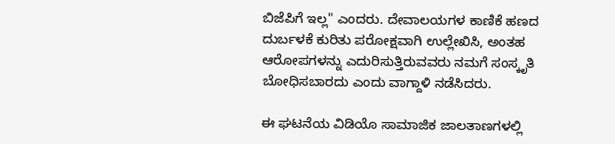ಬಿಜೆಪಿಗೆ ಇಲ್ಲ" ಎಂದರು. ದೇವಾಲಯಗಳ ಕಾಣಿಕೆ ಹಣದ ದುರ್ಬಳಕೆ ಕುರಿತು ಪರೋಕ್ಷವಾಗಿ ಉಲ್ಲೇಖಿಸಿ, ಅಂತಹ ಆರೋಪಗಳನ್ನು ಎದುರಿಸುತ್ತಿರುವವರು ನಮಗೆ ಸಂಸ್ಕೃತಿ ಬೋಧಿಸಬಾರದು ಎಂದು ವಾಗ್ದಾಳಿ ನಡೆಸಿದರು.

ಈ ಘಟನೆಯ ವಿಡಿಯೊ ಸಾಮಾಜಿಕ ಜಾಲತಾಣಗಳಲ್ಲಿ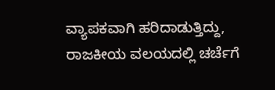ವ್ಯಾಪಕವಾಗಿ ಹರಿದಾಡುತ್ತಿದ್ದು, ರಾಜಕೀಯ ವಲಯದಲ್ಲಿ ಚರ್ಚೆಗೆ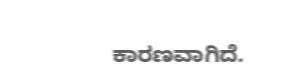ಕಾರಣವಾಗಿದೆ.